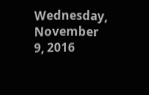Wednesday, November 9, 2016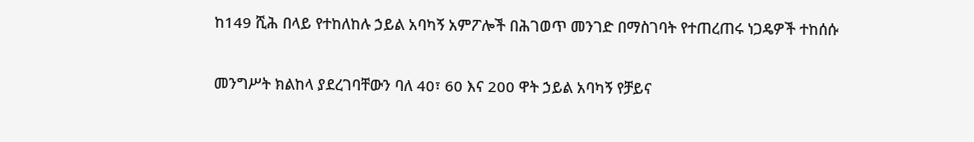ከ149 ሺሕ በላይ የተከለከሉ ኃይል አባካኝ አምፖሎች በሕገወጥ መንገድ በማስገባት የተጠረጠሩ ነጋዴዎች ተከሰሱ

መንግሥት ክልከላ ያደረገባቸውን ባለ 40፣ 60 እና 200 ዋት ኃይል አባካኝ የቻይና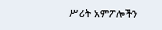ሥሪት አምፖሎችን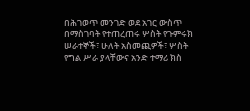በሕገወጥ መንገድ ወደ አገር ውስጥ በማስገባት የተጠረጠሩ ሦስት የጉምሩክ ሠራተኞች፣ ሁለት አስመጪዎች፣ ሦስት የግል ሥራ ያላቸውና አንድ ተማሪ ክስ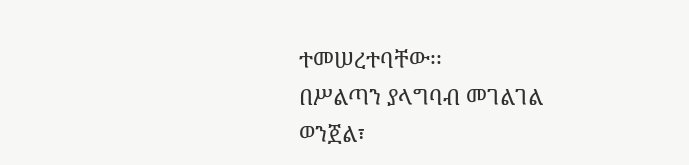ተመሠረተባቸው፡፡
በሥልጣን ያላግባብ መገልገል ወንጀል፣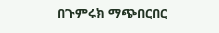በጉምሩክ ማጭበርበር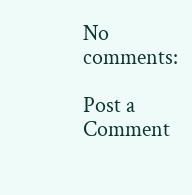No comments:

Post a Comment